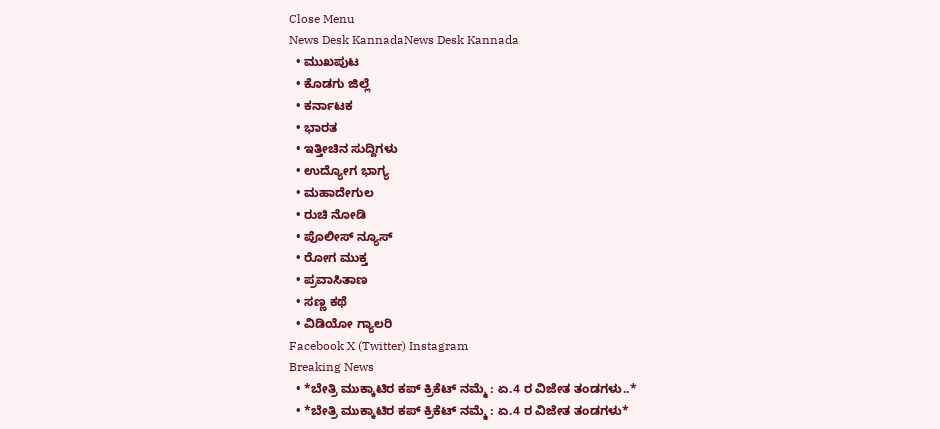Close Menu
News Desk KannadaNews Desk Kannada
  • ಮುಖಪುಟ
  • ಕೊಡಗು ಜಿಲ್ಲೆ
  • ಕರ್ನಾಟಕ
  • ಭಾರತ
  • ಇತ್ತೀಚಿನ ಸುದ್ದಿಗಳು
  • ಉದ್ಯೋಗ ಭಾಗ್ಯ
  • ಮಹಾದೇಗುಲ
  • ರುಚಿ ನೋಡಿ
  • ಪೊಲೀಸ್ ನ್ಯೂಸ್
  • ರೋಗ ಮುಕ್ತ
  • ಪ್ರವಾಸಿತಾಣ
  • ಸಣ್ಣ ಕಥೆ
  • ವಿಡಿಯೋ ಗ್ಯಾಲರಿ
Facebook X (Twitter) Instagram
Breaking News
  • *ಬೇತ್ರಿ ಮುಕ್ಕಾಟಿರ ಕಪ್ ಕ್ರಿಕೆಟ್ ನಮ್ಮೆ : ಏ.4 ರ ವಿಜೇತ ತಂಡಗಳು..*
  • *ಬೇತ್ರಿ ಮುಕ್ಕಾಟಿರ ಕಪ್ ಕ್ರಿಕೆಟ್ ನಮ್ಮೆ : ಏ.4 ರ ವಿಜೇತ ತಂಡಗಳು*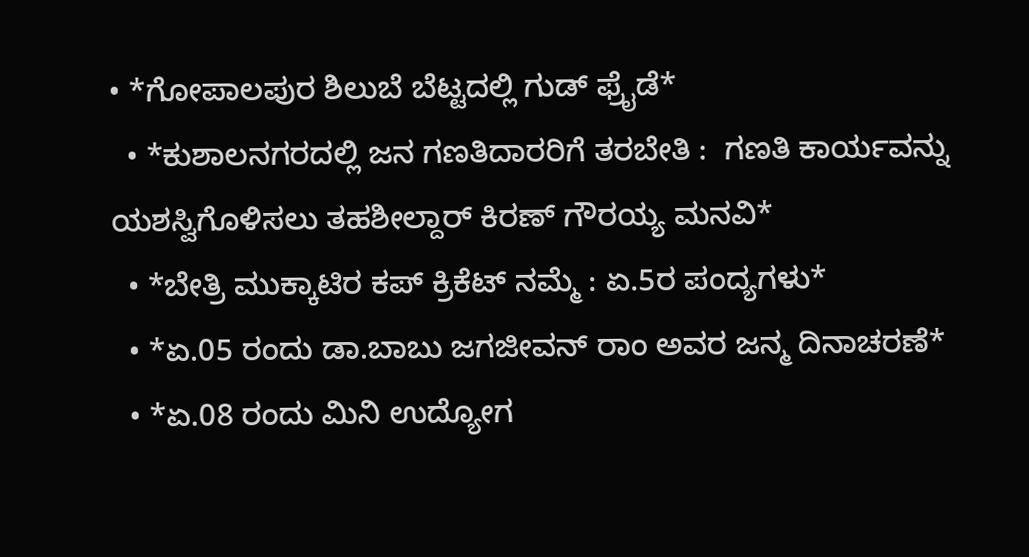• *ಗೋಪಾಲಪುರ ಶಿಲುಬೆ ಬೆಟ್ಟದಲ್ಲಿ ಗುಡ್ ಫ್ರೈಡೆ*
  • *ಕುಶಾಲನಗರದಲ್ಲಿ ಜನ ಗಣತಿದಾರರಿಗೆ ತರಬೇತಿ :  ಗಣತಿ ಕಾರ್ಯವನ್ನು ಯಶಸ್ವಿಗೊಳಿಸಲು ತಹಶೀಲ್ದಾರ್ ಕಿರಣ್ ಗೌರಯ್ಯ ಮನವಿ*
  • *ಬೇತ್ರಿ ಮುಕ್ಕಾಟಿರ ಕಪ್ ಕ್ರಿಕೆಟ್ ನಮ್ಮೆ : ಏ.5ರ ಪಂದ್ಯಗಳು*
  • *ಏ.05 ರಂದು ಡಾ.ಬಾಬು ಜಗಜೀವನ್ ರಾಂ ಅವರ ಜನ್ಮ ದಿನಾಚರಣೆ*
  • *ಏ.08 ರಂದು ಮಿನಿ ಉದ್ಯೋಗ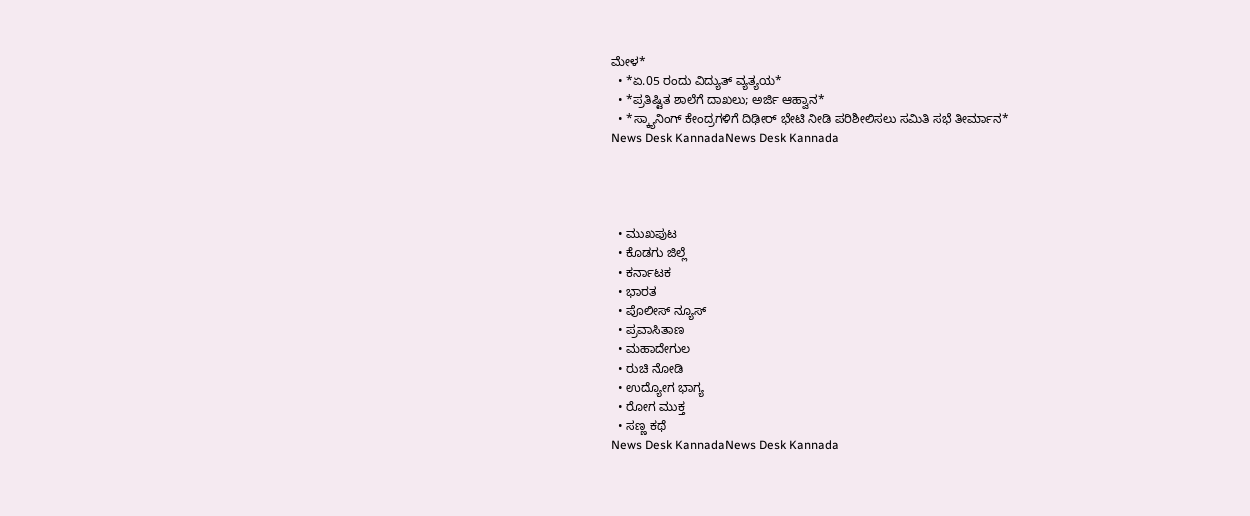ಮೇಳ*
  • *ಏ.05 ರಂದು ವಿದ್ಯುತ್ ವ್ಯತ್ಯಯ*
  • *ಪ್ರತಿಷ್ಟಿತ ಶಾಲೆಗೆ ದಾಖಲು; ಅರ್ಜಿ ಆಹ್ವಾನ*
  • *ಸ್ಕ್ಯಾನಿಂಗ್ ಕೇಂದ್ರಗಳಿಗೆ ದಿಢೀರ್ ಭೇಟಿ ನೀಡಿ ಪರಿಶೀಲಿಸಲು ಸಮಿತಿ ಸಭೆ ತೀರ್ಮಾನ*
News Desk KannadaNews Desk Kannada




  • ಮುಖಪುಟ
  • ಕೊಡಗು ಜಿಲ್ಲೆ
  • ಕರ್ನಾಟಕ
  • ಭಾರತ
  • ಪೊಲೀಸ್ ನ್ಯೂಸ್
  • ಪ್ರವಾಸಿತಾಣ
  • ಮಹಾದೇಗುಲ
  • ರುಚಿ ನೋಡಿ
  • ಉದ್ಯೋಗ ಭಾಗ್ಯ
  • ರೋಗ ಮುಕ್ತ
  • ಸಣ್ಣ ಕಥೆ
News Desk KannadaNews Desk Kannada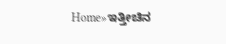Home»ಇತ್ತೀಚಿನ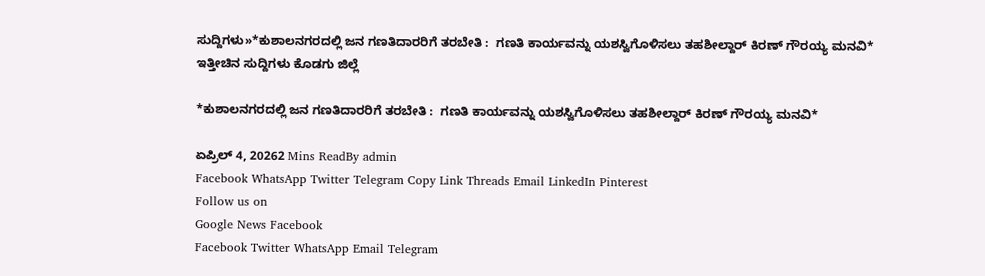ಸುದ್ದಿಗಳು»*ಕುಶಾಲನಗರದಲ್ಲಿ ಜನ ಗಣತಿದಾರರಿಗೆ ತರಬೇತಿ :  ಗಣತಿ ಕಾರ್ಯವನ್ನು ಯಶಸ್ವಿಗೊಳಿಸಲು ತಹಶೀಲ್ದಾರ್ ಕಿರಣ್ ಗೌರಯ್ಯ ಮನವಿ*
ಇತ್ತೀಚಿನ ಸುದ್ದಿಗಳು ಕೊಡಗು ಜಿಲ್ಲೆ

*ಕುಶಾಲನಗರದಲ್ಲಿ ಜನ ಗಣತಿದಾರರಿಗೆ ತರಬೇತಿ :  ಗಣತಿ ಕಾರ್ಯವನ್ನು ಯಶಸ್ವಿಗೊಳಿಸಲು ತಹಶೀಲ್ದಾರ್ ಕಿರಣ್ ಗೌರಯ್ಯ ಮನವಿ*

ಏಪ್ರಿಲ್ 4, 20262 Mins ReadBy admin
Facebook WhatsApp Twitter Telegram Copy Link Threads Email LinkedIn Pinterest
Follow us on
Google News Facebook
Facebook Twitter WhatsApp Email Telegram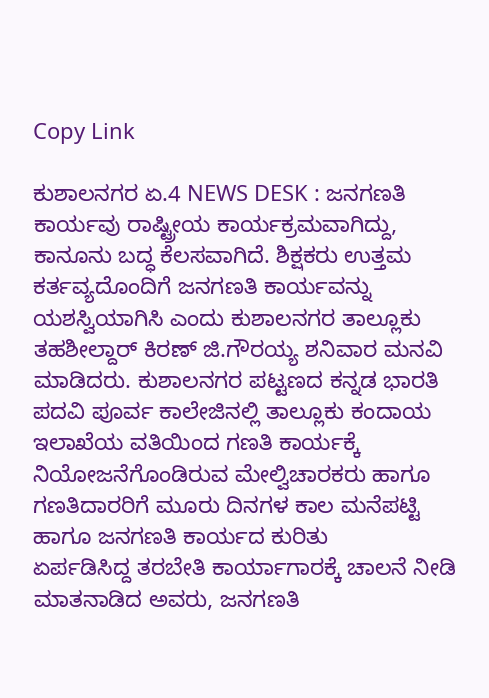Copy Link

ಕುಶಾಲನಗರ ಏ.4 NEWS DESK : ಜನಗಣತಿ ಕಾರ್ಯವು ರಾಷ್ಟ್ರೀಯ ಕಾರ್ಯಕ್ರಮವಾಗಿದ್ದು, ಕಾನೂನು‌ ಬದ್ಧ ಕೆಲಸವಾಗಿದೆ. ಶಿಕ್ಷಕರು ಉತ್ತಮ ಕರ್ತವ್ಯದೊಂದಿಗೆ ಜನಗಣತಿ ಕಾರ್ಯವನ್ನು ಯಶಸ್ವಿಯಾಗಿಸಿ ಎಂದು ಕುಶಾಲನಗರ ತಾಲ್ಲೂಕು ತಹಶೀಲ್ದಾರ್ ಕಿರಣ್ ಜಿ.ಗೌರಯ್ಯ ಶನಿವಾರ ಮನವಿ ಮಾಡಿದರು. ಕುಶಾಲನಗರ ಪಟ್ಟಣದ ಕನ್ನಡ ಭಾರತಿ ಪದವಿ ಪೂರ್ವ ಕಾಲೇಜಿನಲ್ಲಿ ತಾಲ್ಲೂಕು ಕಂದಾಯ ಇಲಾಖೆಯ ವತಿಯಿಂದ ಗಣತಿ ಕಾರ್ಯಕ್ಕೆ ನಿಯೋಜನೆಗೊಂಡಿರುವ ಮೇಲ್ವಿಚಾರಕರು ಹಾಗೂ ಗಣತಿದಾರರಿಗೆ ಮೂರು ದಿನಗಳ ಕಾಲ ಮನೆಪಟ್ಟಿ ಹಾಗೂ ಜನಗಣತಿ ಕಾರ್ಯದ ಕುರಿತು
ಏರ್ಪಡಿಸಿದ್ದ ತರಬೇತಿ ಕಾರ್ಯಾಗಾರಕ್ಕೆ ಚಾಲನೆ ನೀಡಿ ಮಾತನಾಡಿದ ಅವರು, ಜನಗಣತಿ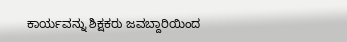ಕಾರ್ಯವನ್ನು ಶಿಕ್ಷಕರು ಜವಬ್ದಾರಿಯಿಂದ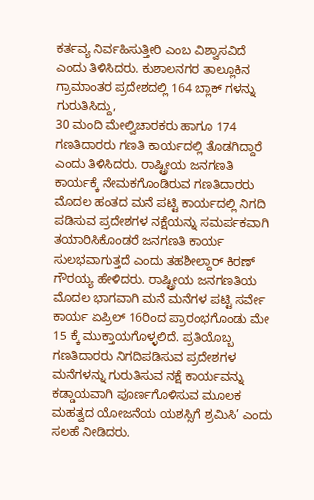ಕರ್ತವ್ಯ ನಿರ್ವಹಿಸುತ್ತೀರಿ ಎಂಬ ವಿಶ್ವಾಸವಿದೆ ಎಂದು ತಿಳಿಸಿದರು. ಕುಶಾಲನಗರ ತಾಲ್ಲೂಕಿನ ಗ್ರಾಮಾಂತರ ಪ್ರದೇಶದಲ್ಲಿ 164 ಬ್ಲಾಕ್ ಗಳನ್ನು ಗುರುತಿಸಿದ್ದು,
30 ಮಂದಿ ಮೇಲ್ವಿಚಾರಕರು ಹಾಗೂ 174 ಗಣತಿದಾರರು ಗಣತಿ ಕಾರ್ಯದಲ್ಲಿ ತೊಡಗಿದ್ದಾರೆ ಎಂದು ತಿಳಿಸಿದರು. ರಾಷ್ಟ್ರೀಯ ಜನಗಣತಿ ಕಾರ್ಯಕ್ಕೆ ನೇಮಕಗೊಂಡಿರುವ ಗಣತಿದಾರರು ಮೊದಲ ಹಂತದ ಮನೆ ಪಟ್ಟಿ ಕಾರ್ಯದಲ್ಲಿ ನಿಗದಿ ಪಡಿಸುವ ಪ್ರದೇಶಗಳ ನಕ್ಷೆಯನ್ನು ಸಮರ್ಪಕವಾಗಿ ತಯಾರಿಸಿಕೊಂಡರೆ ಜನಗಣತಿ ಕಾರ್ಯ ಸುಲಭವಾಗುತ್ತದೆ ಎಂದು ತಹಶೀಲ್ದಾರ್ ಕಿರಣ್ ಗೌರಯ್ಯ ಹೇಳಿದರು. ರಾಷ್ಟ್ರೀಯ ಜನಗಣತಿಯ ಮೊದಲ ಭಾಗವಾಗಿ ಮನೆ ಮನೆಗಳ ಪಟ್ಟಿ ಸರ್ವೇ ಕಾರ್ಯ ಏಪ್ರಿಲ್‌ 16ರಿಂದ ಪ್ರಾರಂಭಗೊಂಡು ಮೇ 15 ಕ್ಕೆ ಮುಕ್ತಾಯಗೊಳ್ಳಲಿದೆ. ಪ್ರತಿಯೊಬ್ಬ ಗಣತಿದಾರರು ನಿಗದಿಪಡಿಸುವ ಪ್ರದೇಶಗಳ ಮನೆಗಳನ್ನು ಗುರುತಿಸುವ ನಕ್ಷೆ ಕಾರ್ಯವನ್ನು ಕಡ್ಡಾಯವಾಗಿ ಪೂರ್ಣಗೊಳಿಸುವ ಮೂಲಕ ಮಹತ್ವದ ಯೋಜನೆಯ ಯಶಸ್ಸಿ‌ಗೆ ಶ್ರಮಿಸಿ’ ಎಂದು ಸಲಹೆ ನೀಡಿದರು.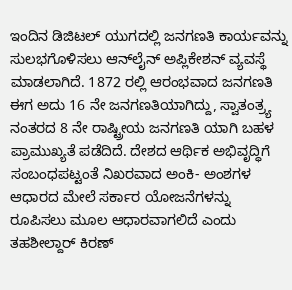ಇಂದಿನ ಡಿಜಿಟಲ್ ಯುಗದಲ್ಲಿ ಜನಗಣತಿ ಕಾರ್ಯವನ್ನು ಸುಲಭಗೊಳಿಸಲು ಆನ್‌ಲೈನ್ ಅಪ್ಲಿಕೇಶನ್ ವ್ಯವಸ್ಥೆ ಮಾಡಲಾಗಿದೆ. 1872 ರಲ್ಲಿ ಆರಂಭವಾದ ಜನಗಣತಿ ಈಗ ಅದು 16 ನೇ ಜನಗಣತಿಯಾಗಿದ್ದು, ಸ್ವಾತಂತ್ರ್ಯ ನಂತರದ 8 ನೇ ರಾಷ್ಟ್ರೀಯ ಜನಗಣತಿ ಯಾಗಿ ಬಹಳ ಪ್ರಾಮುಖ್ಯತೆ ಪಡೆದಿದೆ‌. ದೇಶದ ಆರ್ಥಿಕ ಅಭಿವೃದ್ಧಿಗೆ ಸಂಬಂಧಪಟ್ಟಂತೆ ನಿಖರವಾದ ಅಂಕಿ- ಅಂಶಗಳ ಆಧಾರದ ಮೇಲೆ ಸರ್ಕಾರ ಯೋಜನೆಗಳನ್ನು ರೂಪಿಸಲು ಮೂಲ ಆಧಾರವಾಗಲಿದೆ ಎಂದು ತಹಶೀಲ್ದಾರ್ ಕಿರಣ್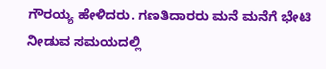ಗೌರಯ್ಯ ಹೇಳಿದರು. ಗಣತಿದಾರರು ಮನೆ ಮನೆಗೆ ಭೇಟಿ ನೀಡುವ ಸಮಯದಲ್ಲಿ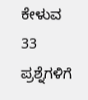ಕೇಳುವ 33 ಪ್ರಶ್ನೆಗಳಿಗೆ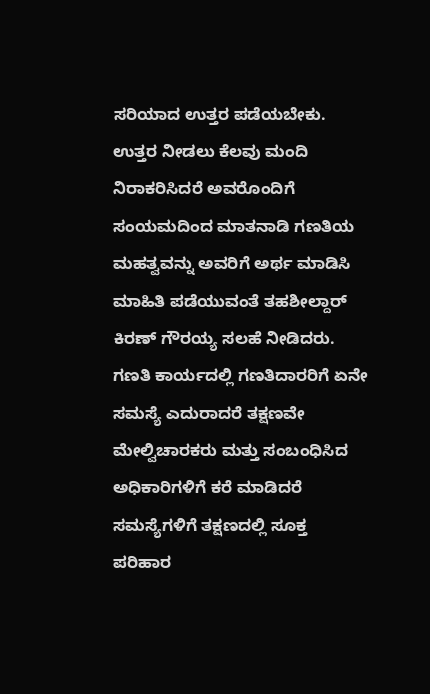ಸರಿಯಾದ ಉತ್ತರ ಪಡೆಯಬೇಕು. ಉತ್ತರ ನೀಡಲು ಕೆಲವು ಮಂದಿ ನಿರಾಕರಿಸಿದರೆ ಅವರೊಂದಿಗೆ ಸಂಯಮದಿಂದ ಮಾತನಾಡಿ ಗಣತಿಯ ಮಹತ್ವವನ್ನು ಅವರಿಗೆ ಅರ್ಥ ಮಾಡಿಸಿ ಮಾಹಿತಿ ಪಡೆಯುವಂತೆ ತಹಶೀಲ್ದಾರ್ ಕಿರಣ್ ಗೌರಯ್ಯ ಸಲಹೆ ನೀಡಿದರು. ಗಣತಿ ಕಾರ್ಯದಲ್ಲಿ ಗಣತಿದಾರರಿಗೆ ಏನೇ ಸಮಸ್ಯೆ ಎದುರಾದರೆ ತಕ್ಷಣವೇ ಮೇಲ್ವಿಚಾರಕರು ಮತ್ತು ಸಂಬಂಧಿಸಿದ ಅಧಿಕಾರಿಗಳಿಗೆ ಕರೆ ಮಾಡಿದರೆ ಸಮಸ್ಯೆಗಳಿಗೆ ತಕ್ಷಣದಲ್ಲಿ ಸೂಕ್ತ ಪರಿಹಾರ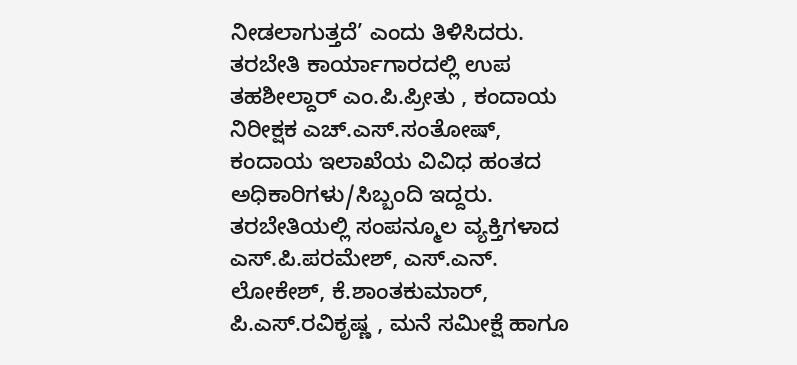ನೀಡಲಾಗುತ್ತದೆ’ ಎಂದು ತಿಳಿಸಿದರು. ತರಬೇತಿ ಕಾರ್ಯಾಗಾರದಲ್ಲಿ ಉಪ ತಹಶೀಲ್ದಾರ್ ಎಂ.ಪಿ.ಪ್ರೀತು , ಕಂದಾಯ ನಿರೀಕ್ಷಕ ಎಚ್.ಎಸ್.ಸಂತೋಷ್, ಕಂದಾಯ ಇಲಾಖೆಯ ವಿವಿಧ ಹಂತದ ಅಧಿಕಾರಿಗಳು/ಸಿಬ್ಬಂದಿ ಇದ್ದರು. ತರಬೇತಿಯಲ್ಲಿ ಸಂಪನ್ಮೂಲ ವ್ಯಕ್ತಿಗಳಾದ ಎಸ್.ಪಿ.ಪರಮೇಶ್, ಎಸ್.ಎನ್. ಲೋಕೇಶ್, ಕೆ.ಶಾಂತಕುಮಾರ್, ಪಿ.ಎಸ್.ರವಿಕೃಷ್ಣ , ಮನೆ ಸಮೀಕ್ಷೆ ಹಾಗೂ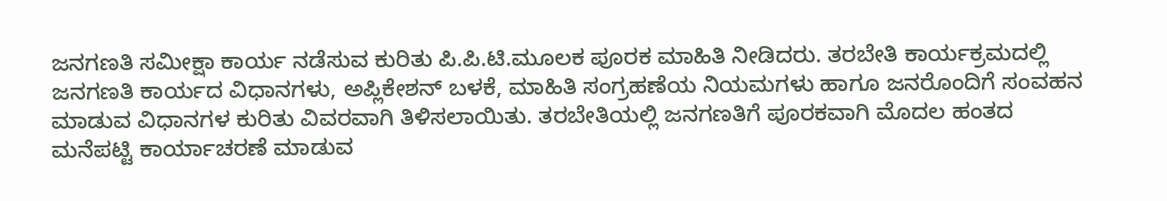ಜನಗಣತಿ ಸಮೀಕ್ಷಾ ಕಾರ್ಯ ನಡೆಸುವ ಕುರಿತು ಪಿ.ಪಿ.ಟಿ.ಮೂಲಕ ಪೂರಕ ಮಾಹಿತಿ ನೀಡಿದರು. ತರಬೇತಿ ಕಾರ್ಯಕ್ರಮದಲ್ಲಿ ಜನಗಣತಿ ಕಾರ್ಯದ ವಿಧಾನಗಳು, ಅಪ್ಲಿಕೇಶನ್ ಬಳಕೆ, ಮಾಹಿತಿ ಸಂಗ್ರಹಣೆಯ ನಿಯಮಗಳು ಹಾಗೂ ಜನರೊಂದಿಗೆ ಸಂವಹನ ಮಾಡುವ ವಿಧಾನಗಳ ಕುರಿತು ವಿವರವಾಗಿ ತಿಳಿಸಲಾಯಿತು. ತರಬೇತಿಯಲ್ಲಿ ಜನಗಣತಿಗೆ ಪೂರಕವಾಗಿ ಮೊದಲ ಹಂತದ ಮನೆಪಟ್ಟಿ ಕಾರ್ಯಾಚರಣೆ ಮಾಡುವ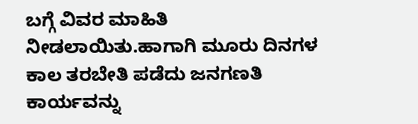ಬಗ್ಗೆ ವಿವರ ಮಾಹಿತಿ ನೀಡಲಾಯಿತು.ಹಾಗಾಗಿ ಮೂರು ದಿನಗಳ ಕಾಲ ತರಬೇತಿ ಪಡೆದು ಜನಗಣತಿ ಕಾರ್ಯವನ್ನು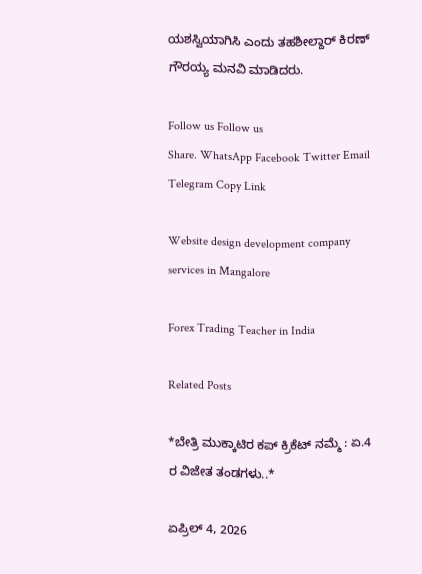ಯಶಸ್ವಿಯಾಗಿಸಿ ಎಂದು ತಹಶೀಲ್ದಾರ್ ಕಿರಣ್ ಗೌರಯ್ಯ ಮನವಿ ಮಾಡಿದರು.

Follow us Follow us
Share. WhatsApp Facebook Twitter Email Telegram Copy Link

Website design development company services in Mangalore

Forex Trading Teacher in India

Related Posts

*ಬೇತ್ರಿ ಮುಕ್ಕಾಟಿರ ಕಪ್ ಕ್ರಿಕೆಟ್ ನಮ್ಮೆ : ಏ.4 ರ ವಿಜೇತ ತಂಡಗಳು..*

ಏಪ್ರಿಲ್ 4, 2026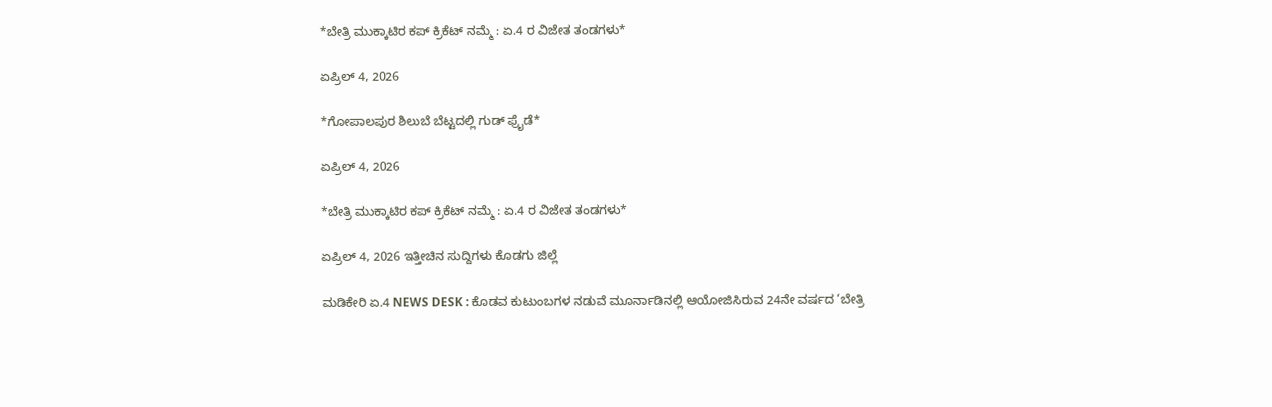*ಬೇತ್ರಿ ಮುಕ್ಕಾಟಿರ ಕಪ್ ಕ್ರಿಕೆಟ್ ನಮ್ಮೆ : ಏ.4 ರ ವಿಜೇತ ತಂಡಗಳು*

ಏಪ್ರಿಲ್ 4, 2026

*ಗೋಪಾಲಪುರ ಶಿಲುಬೆ ಬೆಟ್ಟದಲ್ಲಿ ಗುಡ್ ಫ್ರೈಡೆ*

ಏಪ್ರಿಲ್ 4, 2026

*ಬೇತ್ರಿ ಮುಕ್ಕಾಟಿರ ಕಪ್ ಕ್ರಿಕೆಟ್ ನಮ್ಮೆ : ಏ.4 ರ ವಿಜೇತ ತಂಡಗಳು*

ಏಪ್ರಿಲ್ 4, 2026 ಇತ್ತೀಚಿನ ಸುದ್ದಿಗಳು ಕೊಡಗು ಜಿಲ್ಲೆ

ಮಡಿಕೇರಿ ಏ.4 NEWS DESK : ಕೊಡವ ಕುಟುಂಬಗಳ ನಡುವೆ ಮೂರ್ನಾಡಿನಲ್ಲಿ ಆಯೋಜಿಸಿರುವ 24ನೇ ವರ್ಷದ ‘ಬೇತ್ರಿ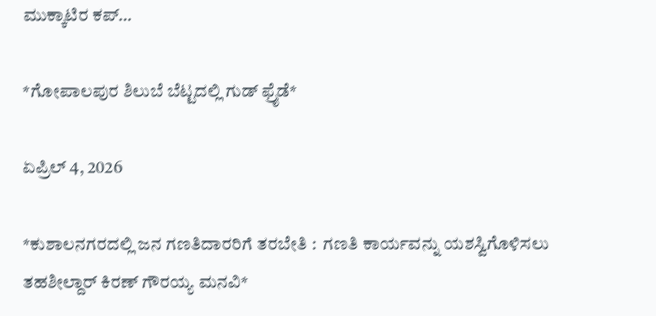ಮುಕ್ಕಾಟಿರ ಕಪ್…

*ಗೋಪಾಲಪುರ ಶಿಲುಬೆ ಬೆಟ್ಟದಲ್ಲಿ ಗುಡ್ ಫ್ರೈಡೆ*

ಏಪ್ರಿಲ್ 4, 2026

*ಕುಶಾಲನಗರದಲ್ಲಿ ಜನ ಗಣತಿದಾರರಿಗೆ ತರಬೇತಿ :  ಗಣತಿ ಕಾರ್ಯವನ್ನು ಯಶಸ್ವಿಗೊಳಿಸಲು ತಹಶೀಲ್ದಾರ್ ಕಿರಣ್ ಗೌರಯ್ಯ ಮನವಿ*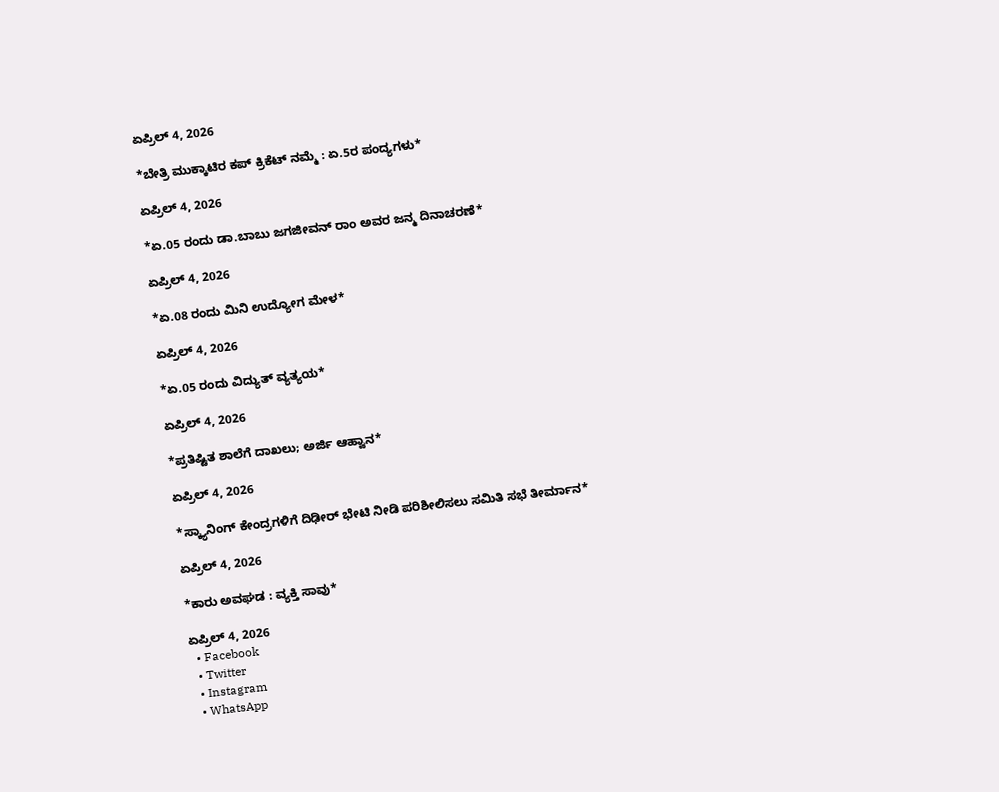ಏಪ್ರಿಲ್ 4, 2026

*ಬೇತ್ರಿ ಮುಕ್ಕಾಟಿರ ಕಪ್ ಕ್ರಿಕೆಟ್ ನಮ್ಮೆ : ಏ.5ರ ಪಂದ್ಯಗಳು*

ಏಪ್ರಿಲ್ 4, 2026

*ಏ.05 ರಂದು ಡಾ.ಬಾಬು ಜಗಜೀವನ್ ರಾಂ ಅವರ ಜನ್ಮ ದಿನಾಚರಣೆ*

ಏಪ್ರಿಲ್ 4, 2026

*ಏ.08 ರಂದು ಮಿನಿ ಉದ್ಯೋಗ ಮೇಳ*

ಏಪ್ರಿಲ್ 4, 2026

*ಏ.05 ರಂದು ವಿದ್ಯುತ್ ವ್ಯತ್ಯಯ*

ಏಪ್ರಿಲ್ 4, 2026

*ಪ್ರತಿಷ್ಟಿತ ಶಾಲೆಗೆ ದಾಖಲು; ಅರ್ಜಿ ಆಹ್ವಾನ*

ಏಪ್ರಿಲ್ 4, 2026

*ಸ್ಕ್ಯಾನಿಂಗ್ ಕೇಂದ್ರಗಳಿಗೆ ದಿಢೀರ್ ಭೇಟಿ ನೀಡಿ ಪರಿಶೀಲಿಸಲು ಸಮಿತಿ ಸಭೆ ತೀರ್ಮಾನ*

ಏಪ್ರಿಲ್ 4, 2026

*ಕಾರು ಅವಘಡ : ವ್ಯಕ್ತಿ ಸಾವು*

ಏಪ್ರಿಲ್ 4, 2026
  • Facebook
  • Twitter
  • Instagram
  • WhatsApp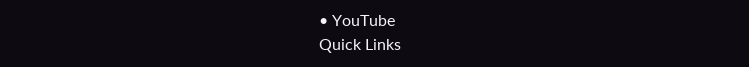• YouTube
Quick Links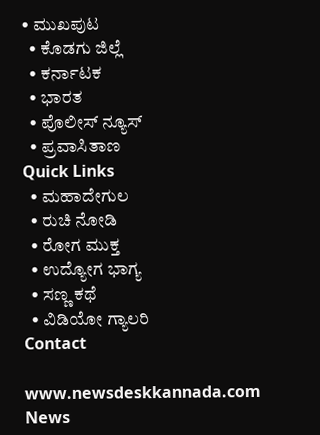• ಮುಖಪುಟ
  • ಕೊಡಗು ಜಿಲ್ಲೆ
  • ಕರ್ನಾಟಕ
  • ಭಾರತ
  • ಪೊಲೀಸ್ ನ್ಯೂಸ್
  • ಪ್ರವಾಸಿತಾಣ
Quick Links
  • ಮಹಾದೇಗುಲ
  • ರುಚಿ ನೋಡಿ
  • ರೋಗ ಮುಕ್ತ
  • ಉದ್ಯೋಗ ಭಾಗ್ಯ
  • ಸಣ್ಣ ಕಥೆ
  • ವಿಡಿಯೋ ಗ್ಯಾಲರಿ
Contact

www.newsdeskkannada.com
News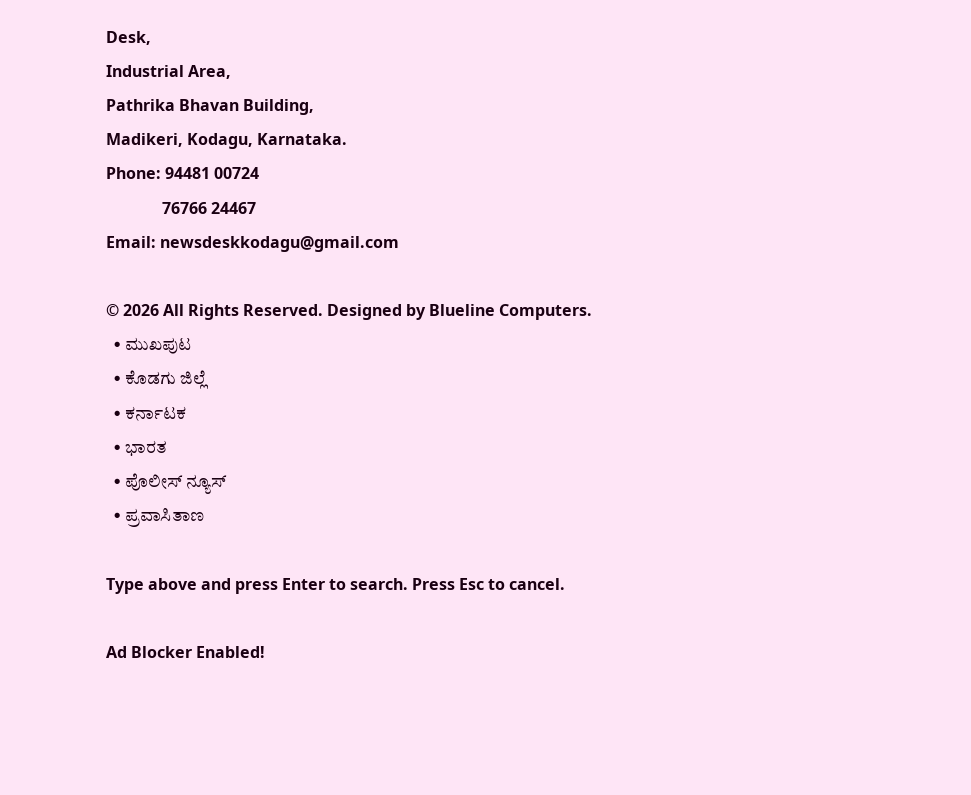Desk,
Industrial Area,
Pathrika Bhavan Building,
Madikeri, Kodagu, Karnataka.
Phone: 94481 00724
              76766 24467
Email: newsdeskkodagu@gmail.com

© 2026 All Rights Reserved. Designed by Blueline Computers.
  • ಮುಖಪುಟ
  • ಕೊಡಗು ಜಿಲ್ಲೆ
  • ಕರ್ನಾಟಕ
  • ಭಾರತ
  • ಪೊಲೀಸ್ ನ್ಯೂಸ್
  • ಪ್ರವಾಸಿತಾಣ

Type above and press Enter to search. Press Esc to cancel.

Ad Blocker Enabled!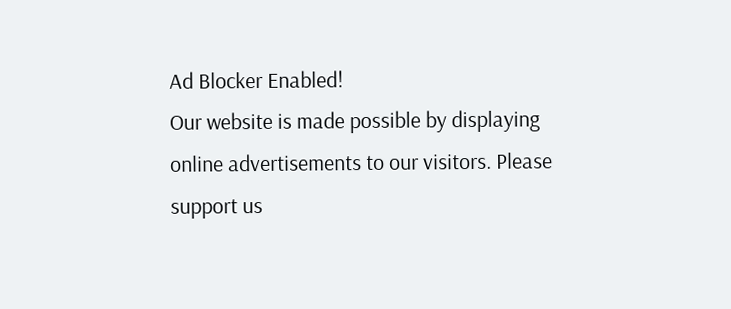Ad Blocker Enabled!
Our website is made possible by displaying online advertisements to our visitors. Please support us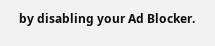by disabling your Ad Blocker.